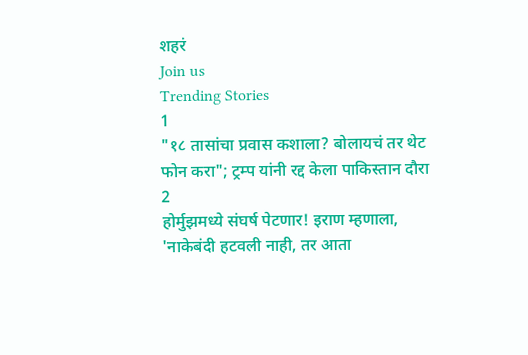शहरं
Join us
Trending Stories
1
"१८ तासांचा प्रवास कशाला? बोलायचं तर थेट फोन करा"; ट्रम्प यांनी रद्द केला पाकिस्तान दौरा
2
होर्मुझमध्ये संघर्ष पेटणार! इराण म्हणाला, 'नाकेबंदी हटवली नाही, तर आता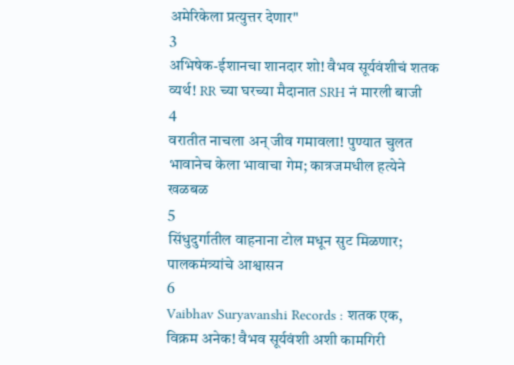अमेरिकेला प्रत्युत्तर देणार"
3
अभिषेक-ईशानचा शानदार शो! वैभव सूर्यवंशीचं शतक व्यर्थ! RR च्या घरच्या मैदानात SRH नं मारली बाजी
4
वरातीत नाचला अन् जीव गमावला! पुण्यात चुलत भावानेच केला भावाचा गेम; कात्रजमधील हत्येने खळबळ
5
सिंधुदुर्गातील वाहनाना टोल मधून सुट मिळणार; पालकमंत्र्यांचे आश्वासन
6
Vaibhav Suryavanshi Records : शतक एक, विक्रम अनेक! वैभव सूर्यवंशी अशी कामगिरी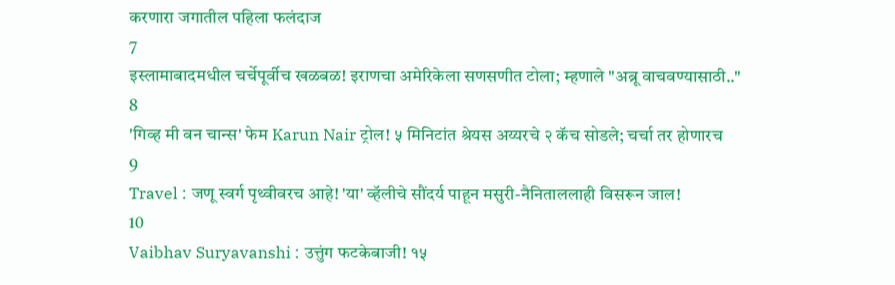करणारा जगातील पहिला फलंदाज
7
इस्लामाबादमधील चर्चेपूर्वीच खळबळ! इराणचा अमेरिकेला सणसणीत टोला; म्हणाले "अब्रू वाचवण्यासाठी.."
8
'गिव्ह मी वन चान्स' फेम Karun Nair ट्रोल! ५ मिनिटांत श्रेयस अय्यरचे २ कॅच सोडले; चर्चा तर होणारच
9
Travel : जणू स्वर्ग पृथ्वीवरच आहे! 'या' व्हॅलीचे सौंदर्य पाहून मसुरी-नैनिताललाही विसरून जाल!
10
Vaibhav Suryavanshi : उत्तुंग फटकेबाजी! १५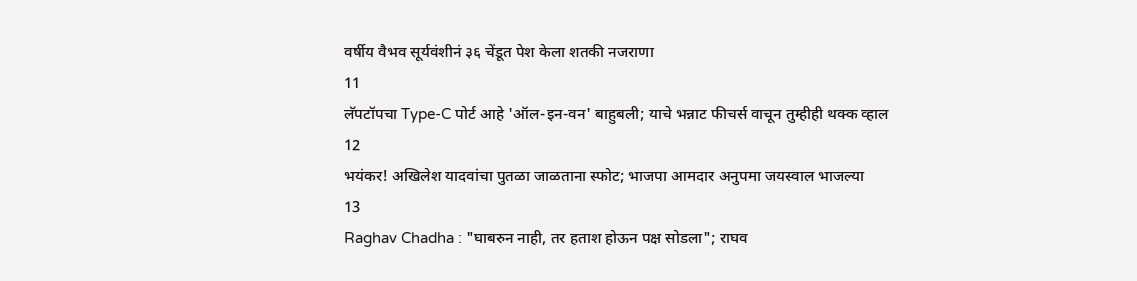वर्षीय वैभव सूर्यवंशीनं ३६ चेंडूत पेश केला शतकी नजराणा
11
लॅपटॉपचा Type-C पोर्ट आहे 'ऑल-इन-वन' बाहुबली; याचे भन्नाट फीचर्स वाचून तुम्हीही थक्क व्हाल
12
भयंकर! अखिलेश यादवांचा पुतळा जाळताना स्फोट; भाजपा आमदार अनुपमा जयस्वाल भाजल्या
13
Raghav Chadha : "घाबरुन नाही, तर हताश होऊन पक्ष सोडला"; राघव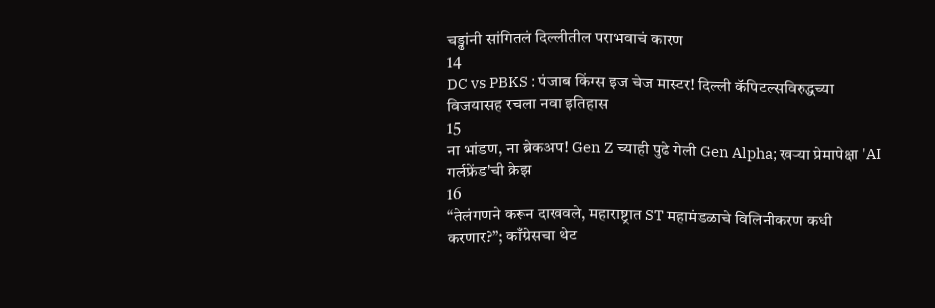चड्ढांनी सांगितलं दिल्लीतील पराभवाचं कारण
14
DC vs PBKS : पंजाब किंग्स इज चेज मास्टर! दिल्ली कॅपिटल्सविरुद्धच्या विजयासह रचला नवा इतिहास
15
ना भांडण, ना ब्रेकअप! Gen Z च्याही पुढे गेली Gen Alpha; खऱ्या प्रेमापेक्षा 'AI गर्लफ्रेंड'ची क्रेझ
16
“तेलंगणने करून दाखवले, महाराष्ट्रात ST महामंडळाचे विलिनीकरण कधी करणार?”; काँग्रेसचा थेट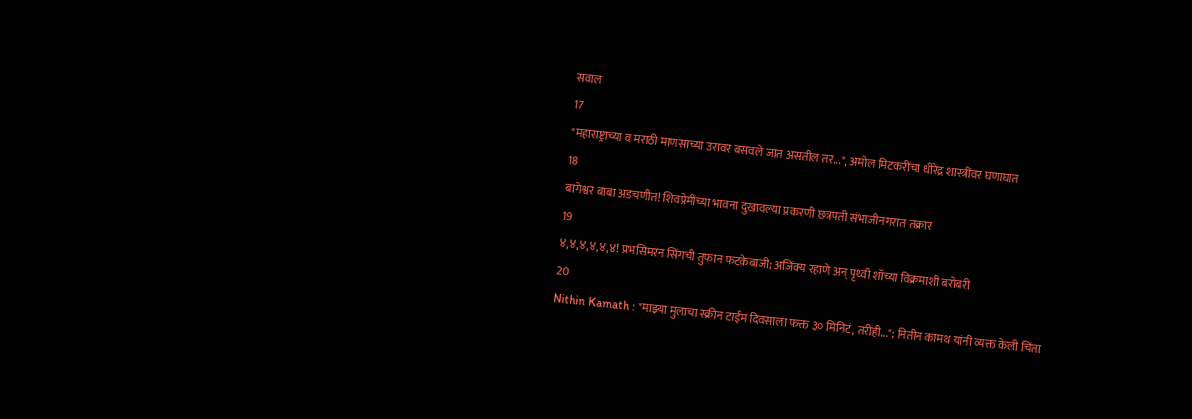सवाल
17
"महाराष्ट्राच्या व मराठी माणसाच्या उरावर बसवले जात असतील तर...", अमोल मिटकरींचा धीरेंद्र शास्त्रींवर घणाघात
18
बागेश्वर बाबा अडचणीत! शिवप्रेमींच्या भावना दुखावल्या प्रकरणी छत्रपती संभाजीनगरात तक्रार
19
४,४,४,४,४,४! प्रभसिमरन सिंगची तुफान फटकेबाजी; अजिंक्य रहाणे अन् पृथ्वी शॉच्या विक्रमाशी बरोबरी
20
Nithin Kamath : "माझ्या मुलाचा स्क्रीन टाईम दिवसाला फक्त ३० मिनिटं, तरीही..."; नितीन कामथ यांनी व्यक्त केली चिंता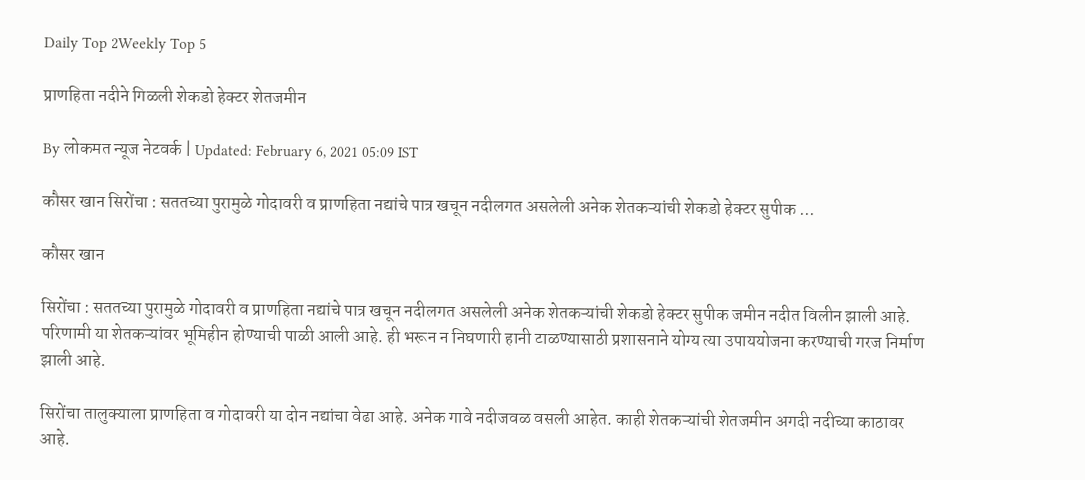Daily Top 2Weekly Top 5

प्राणहिता नदीने गिळली शेकडो हेक्टर शेतजमीन

By लोकमत न्यूज नेटवर्क | Updated: February 6, 2021 05:09 IST

कौसर खान सिरोंचा : सततच्या पुरामुळे गोदावरी व प्राणहिता नद्यांचे पात्र खचून नदीलगत असलेली अनेक शेतकऱ्यांची शेकडो हेक्टर सुपीक ...

कौसर खान

सिरोंचा : सततच्या पुरामुळे गोदावरी व प्राणहिता नद्यांचे पात्र खचून नदीलगत असलेली अनेक शेतकऱ्यांची शेकडो हेक्टर सुपीक जमीन नदीत विलीन झाली आहे. परिणामी या शेतकऱ्यांवर भूमिहीन होण्याची पाळी आली आहे. ही भरून न निघणारी हानी टाळण्यासाठी प्रशासनाने योग्य त्या उपाययोजना करण्याची गरज निर्माण झाली आहे.

सिरोंचा तालुक्याला प्राणहिता व गोदावरी या दोन नद्यांचा वेढा आहे. अनेक गावे नदीजवळ वसली आहेत. काही शेतकऱ्यांची शेतजमीन अगदी नदीच्या काठावर आहे.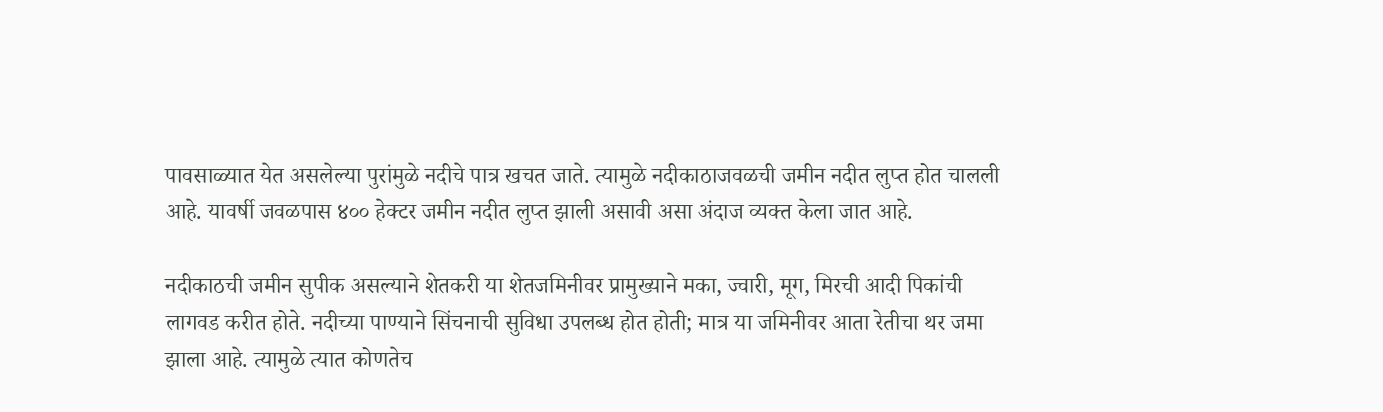पावसाळ्यात येत असलेल्या पुरांमुळे नदीचे पात्र खचत जाते. त्यामुळे नदीकाठाजवळची जमीन नदीत लुप्त होत चालली आहे. यावर्षी जवळपास ४०० हेक्टर जमीन नदीत लुप्त झाली असावी असा अंदाज व्यक्त केला जात आहे.

नदीकाठची जमीन सुपीक असल्याने शेतकरी या शेतजमिनीवर प्रामुख्याने मका, ज्वारी, मूग, मिरची आदी पिकांची लागवड करीत होते. नदीच्या पाण्याने सिंचनाची सुविधा उपलब्ध होत होती; मात्र या जमिनीवर आता रेतीचा थर जमा झाला आहे. त्यामुळे त्यात कोणतेच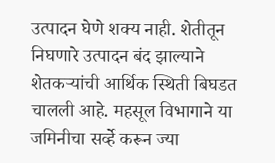उत्पादन घेणे शक्य नाही. शेतीतून निघणारे उत्पादन बंद झाल्याने शेतकऱ्यांची आर्थिक स्थिती बिघडत चालली आहे. महसूल विभागाने या जमिनीचा सर्व्हे करून ज्या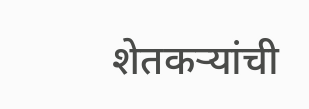शेतकऱ्यांची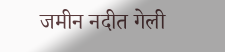जमीन नदीत गेली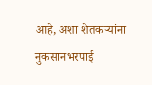आहे, अशा शेतकऱ्यांना नुकसानभरपाई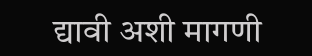द्यावी अशी मागणी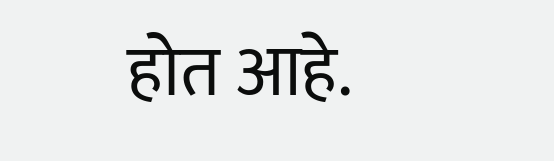होत आहे.